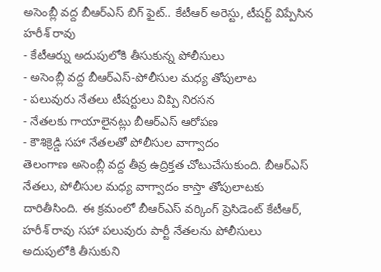అసెంబ్లీ వద్ద బీఆర్ఎస్ బిగ్ ఫైట్.. కేటీఆర్ అరెస్టు, టీషర్ట్ విప్పేసిన హరీశ్ రావు
- కేటీఆర్ను అదుపులోకి తీసుకున్న పోలీసులు
- అసెంబ్లీ వద్ద బీఆర్ఎస్-పోలీసుల మధ్య తోపులాట
- పలువురు నేతలు టీషర్టులు విప్పి నిరసన
- నేతలకు గాయాలైనట్లు బీఆర్ఎస్ ఆరోపణ
- కౌశిక్రెడ్డి సహా నేతలతో పోలీసుల వాగ్వాదం
తెలంగాణ అసెంబ్లీ వద్ద తీవ్ర ఉద్రిక్తత చోటుచేసుకుంది. బీఆర్ఎస్ నేతలు, పోలీసుల మధ్య వాగ్వాదం కాస్తా తోపులాటకు దారితీసింది. ఈ క్రమంలో బీఆర్ఎస్ వర్కింగ్ ప్రెసిడెంట్ కేటీఆర్, హరీశ్ రావు సహా పలువురు పార్టీ నేతలను పోలీసులు అదుపులోకి తీసుకుని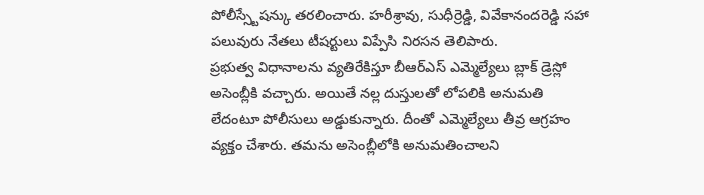పోలీస్స్టేషన్కు తరలించారు. హరీశ్రావు, సుధీర్రెడ్డి, వివేకానందరెడ్డి సహా పలువురు నేతలు టీషర్టులు విప్పేసి నిరసన తెలిపారు.
ప్రభుత్వ విధానాలను వ్యతిరేకిస్తూ బీఆర్ఎస్ ఎమ్మెల్యేలు బ్లాక్ డ్రెస్లో అసెంబ్లీకి వచ్చారు. అయితే నల్ల దుస్తులతో లోపలికి అనుమతి లేదంటూ పోలీసులు అడ్డుకున్నారు. దీంతో ఎమ్మెల్యేలు తీవ్ర ఆగ్రహం వ్యక్తం చేశారు. తమను అసెంబ్లీలోకి అనుమతించాలని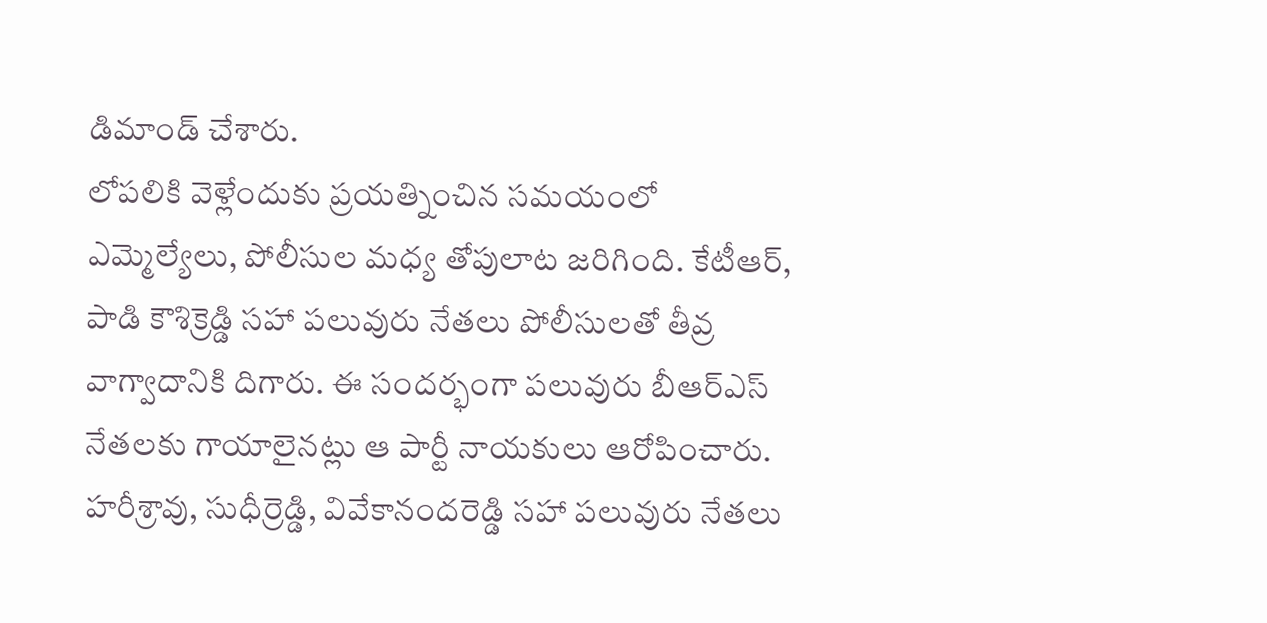డిమాండ్ చేశారు.
లోపలికి వెళ్లేందుకు ప్రయత్నించిన సమయంలో ఎమ్మెల్యేలు, పోలీసుల మధ్య తోపులాట జరిగింది. కేటీఆర్, పాడి కౌశిక్రెడ్డి సహా పలువురు నేతలు పోలీసులతో తీవ్ర వాగ్వాదానికి దిగారు. ఈ సందర్భంగా పలువురు బీఆర్ఎస్ నేతలకు గాయాలైనట్లు ఆ పార్టీ నాయకులు ఆరోపించారు.
హరీశ్రావు, సుధీర్రెడ్డి, వివేకానందరెడ్డి సహా పలువురు నేతలు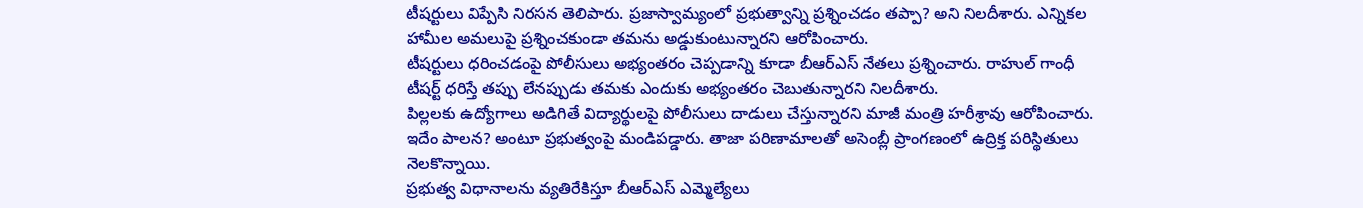టీషర్టులు విప్పేసి నిరసన తెలిపారు. ప్రజాస్వామ్యంలో ప్రభుత్వాన్ని ప్రశ్నించడం తప్పా? అని నిలదీశారు. ఎన్నికల హామీల అమలుపై ప్రశ్నించకుండా తమను అడ్డుకుంటున్నారని ఆరోపించారు.
టీషర్టులు ధరించడంపై పోలీసులు అభ్యంతరం చెప్పడాన్ని కూడా బీఆర్ఎస్ నేతలు ప్రశ్నించారు. రాహుల్ గాంధీ టీషర్ట్ ధరిస్తే తప్పు లేనప్పుడు తమకు ఎందుకు అభ్యంతరం చెబుతున్నారని నిలదీశారు.
పిల్లలకు ఉద్యోగాలు అడిగితే విద్యార్థులపై పోలీసులు దాడులు చేస్తున్నారని మాజీ మంత్రి హరీశ్రావు ఆరోపించారు. ఇదేం పాలన? అంటూ ప్రభుత్వంపై మండిపడ్డారు. తాజా పరిణామాలతో అసెంబ్లీ ప్రాంగణంలో ఉద్రిక్త పరిస్థితులు నెలకొన్నాయి.
ప్రభుత్వ విధానాలను వ్యతిరేకిస్తూ బీఆర్ఎస్ ఎమ్మెల్యేలు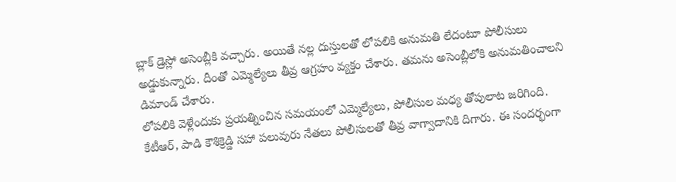బ్లాక్ డ్రెస్లో అసెంబ్లీకి వచ్చారు. అయితే నల్ల దుస్తులతో లోపలికి అనుమతి లేదంటూ పోలీసులు అడ్డుకున్నారు. దీంతో ఎమ్మెల్యేలు తీవ్ర ఆగ్రహం వ్యక్తం చేశారు. తమను అసెంబ్లీలోకి అనుమతించాలని డిమాండ్ చేశారు.
లోపలికి వెళ్లేందుకు ప్రయత్నించిన సమయంలో ఎమ్మెల్యేలు, పోలీసుల మధ్య తోపులాట జరిగింది. కేటీఆర్, పాడి కౌశిక్రెడ్డి సహా పలువురు నేతలు పోలీసులతో తీవ్ర వాగ్వాదానికి దిగారు. ఈ సందర్భంగా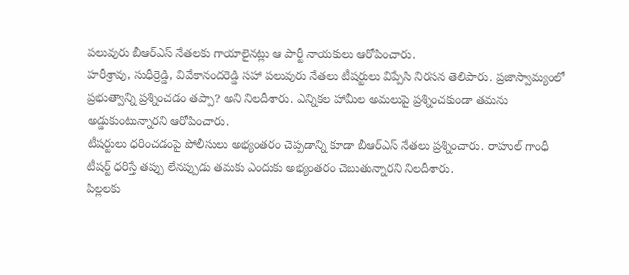పలువురు బీఆర్ఎస్ నేతలకు గాయాలైనట్లు ఆ పార్టీ నాయకులు ఆరోపించారు.
హరీశ్రావు, సుధీర్రెడ్డి, వివేకానందరెడ్డి సహా పలువురు నేతలు టీషర్టులు విప్పేసి నిరసన తెలిపారు. ప్రజాస్వామ్యంలో ప్రభుత్వాన్ని ప్రశ్నించడం తప్పా? అని నిలదీశారు. ఎన్నికల హామీల అమలుపై ప్రశ్నించకుండా తమను అడ్డుకుంటున్నారని ఆరోపించారు.
టీషర్టులు ధరించడంపై పోలీసులు అభ్యంతరం చెప్పడాన్ని కూడా బీఆర్ఎస్ నేతలు ప్రశ్నించారు. రాహుల్ గాంధీ టీషర్ట్ ధరిస్తే తప్పు లేనప్పుడు తమకు ఎందుకు అభ్యంతరం చెబుతున్నారని నిలదీశారు.
పిల్లలకు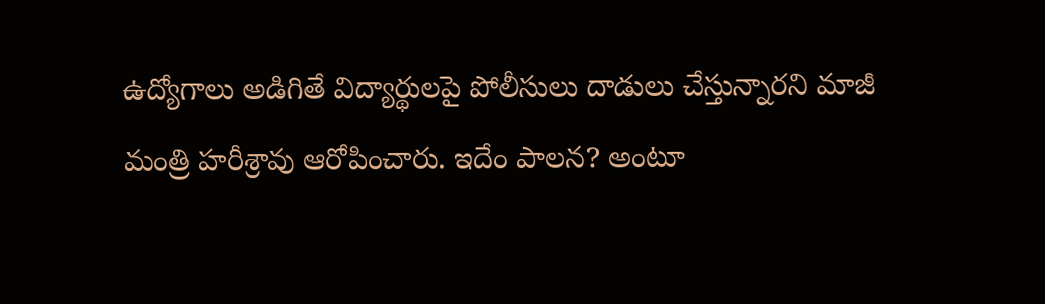ఉద్యోగాలు అడిగితే విద్యార్థులపై పోలీసులు దాడులు చేస్తున్నారని మాజీ మంత్రి హరీశ్రావు ఆరోపించారు. ఇదేం పాలన? అంటూ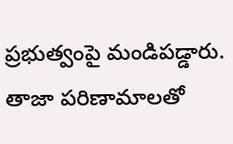ప్రభుత్వంపై మండిపడ్డారు. తాజా పరిణామాలతో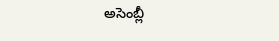అసెంబ్లీ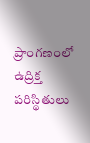ప్రాంగణంలో ఉద్రిక్త పరిస్థితులు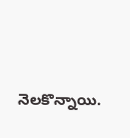నెలకొన్నాయి.